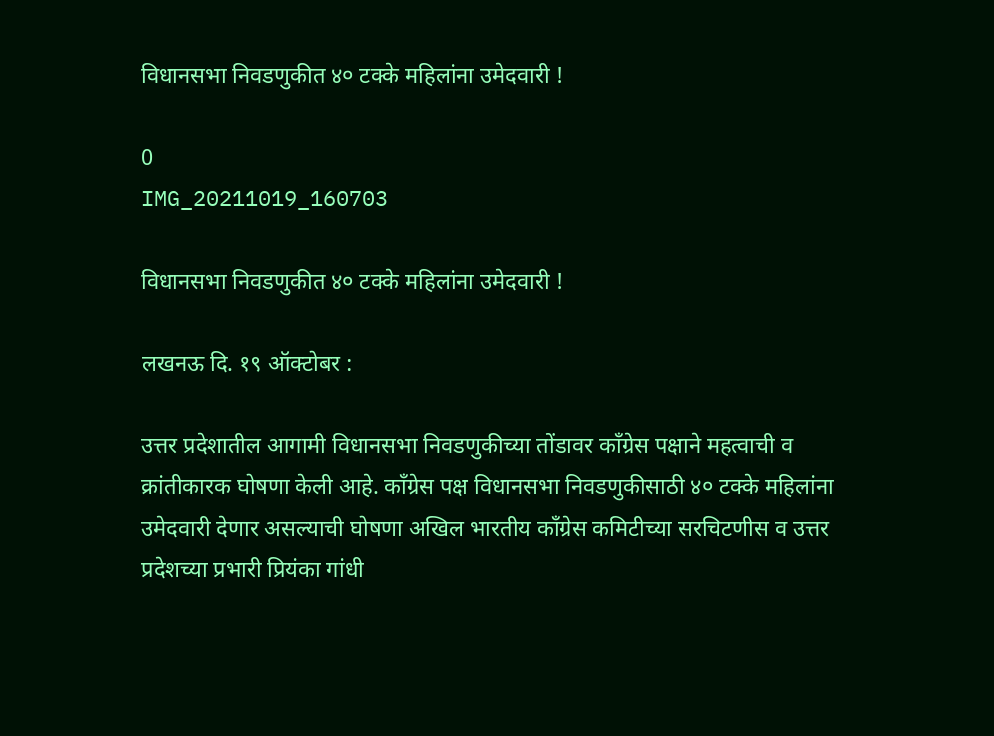विधानसभा निवडणुकीत ४० टक्के महिलांना उमेदवारी !

0
IMG_20211019_160703

विधानसभा निवडणुकीत ४० टक्के महिलांना उमेदवारी !

लखनऊ दि. १९ ऑक्टोबर :

उत्तर प्रदेशातील आगामी विधानसभा निवडणुकीच्या तोंडावर काँग्रेस पक्षाने महत्वाची व क्रांतीकारक घोषणा केली आहे. काँग्रेस पक्ष विधानसभा निवडणुकीसाठी ४० टक्के महिलांना उमेदवारी देणार असल्याची घोषणा अखिल भारतीय काँग्रेस कमिटीच्या सरचिटणीस व उत्तर प्रदेशच्या प्रभारी प्रियंका गांधी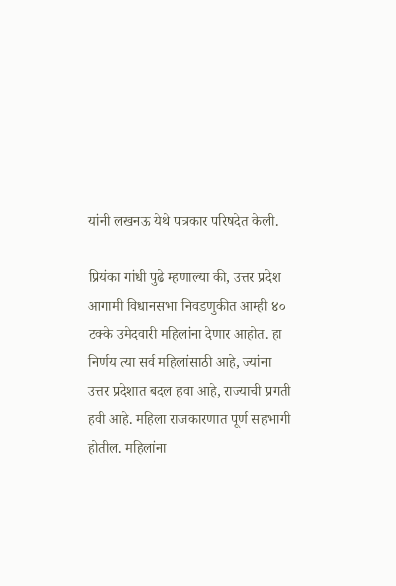यांनी लखनऊ येथे पत्रकार परिषदेत केली.

प्रियंका गांधी पुढे म्हणाल्या की, उत्तर प्रदेश आगामी विधानसभा निवडणुकीत आम्ही ४० टक्के उमेदवारी महिलांना देणार आहोत. हा निर्णय त्या सर्व महिलांसाठी आहे, ज्यांना उत्तर प्रदेशात बदल हवा आहे, राज्याची प्रगती हवी आहे. महिला राजकारणात पूर्ण सहभागी होतील. महिलांना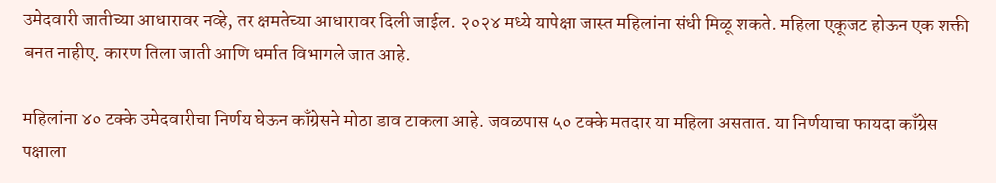उमेदवारी जातीच्या आधारावर नव्हे, तर क्षमतेच्या आधारावर दिली जाईल. २०२४ मध्ये यापेक्षा जास्त महिलांना संधी मिळू शकते. महिला एकूजट होऊन एक शक्ती बनत नाहीए. कारण तिला जाती आणि धर्मात विभागले जात आहे.

महिलांना ४० टक्के उमेदवारीचा निर्णय घेऊन काँग्रेसने मोठा डाव टाकला आहे. जवळपास ५० टक्के मतदार या महिला असतात. या निर्णयाचा फायदा काँग्रेस पक्षाला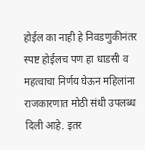होईल का नाही हे निवडणुकीनंतर स्पष्ट होईलच पण हा धाडसी व महत्वाचा निर्णय घेऊन महिलांना राजकारणात मोठी संधी उपलब्ध दिली आहे. इतर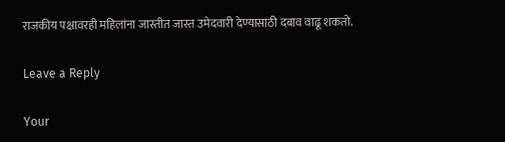राजकीय पक्षावरही महिलांना जास्तीत जास्त उमेदवारी देण्यासाठी दबाव वाढू शकतो.

Leave a Reply

Your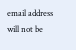email address will not be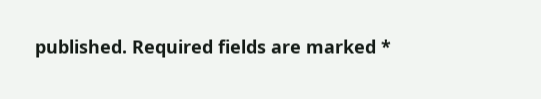published. Required fields are marked *